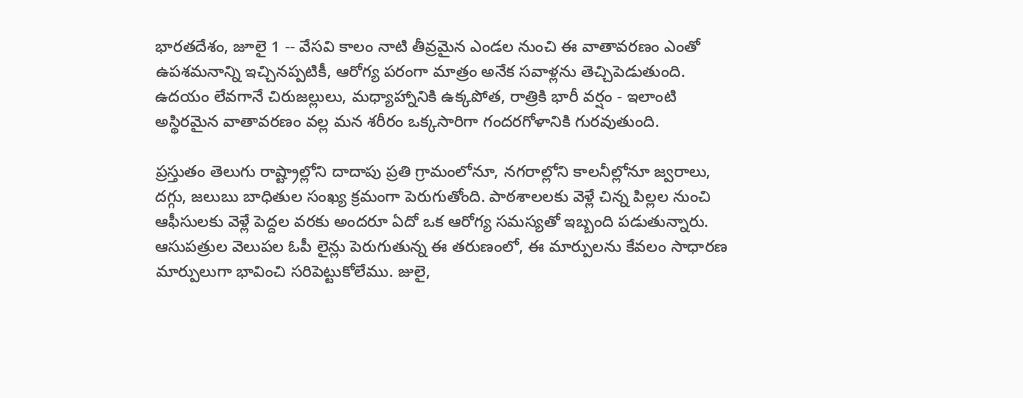భారతదేశం, జూలై 1 -- వేసవి కాలం నాటి తీవ్రమైన ఎండల నుంచి ఈ వాతావరణం ఎంతో ఉపశమనాన్ని ఇచ్చినప్పటికీ, ఆరోగ్య పరంగా మాత్రం అనేక సవాళ్లను తెచ్చిపెడుతుంది. ఉదయం లేవగానే చిరుజల్లులు, మధ్యాహ్నానికి ఉక్కపోత, రాత్రికి భారీ వర్షం - ఇలాంటి అస్థిరమైన వాతావరణం వల్ల మన శరీరం ఒక్కసారిగా గందరగోళానికి గురవుతుంది.

ప్రస్తుతం తెలుగు రాష్ట్రాల్లోని దాదాపు ప్రతి గ్రామంలోనూ, నగరాల్లోని కాలనీల్లోనూ జ్వరాలు, దగ్గు, జలుబు బాధితుల సంఖ్య క్రమంగా పెరుగుతోంది. పాఠశాలలకు వెళ్లే చిన్న పిల్లల నుంచి ఆఫీసులకు వెళ్లే పెద్దల వరకు అందరూ ఏదో ఒక ఆరోగ్య సమస్యతో ఇబ్బంది పడుతున్నారు. ఆసుపత్రుల వెలుపల ఓపీ లైన్లు పెరుగుతున్న ఈ తరుణంలో, ఈ మార్పులను కేవలం సాధారణ మార్పులుగా భావించి సరిపెట్టుకోలేము. జులై,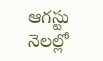ఆగస్టు నెలల్లో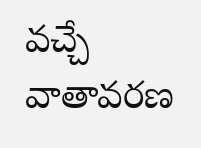వచ్చే వాతావరణ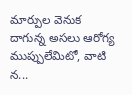మార్పుల వెనుక దాగున్న అసలు ఆరోగ్య ముప్పులేమిటో, వాటి న...